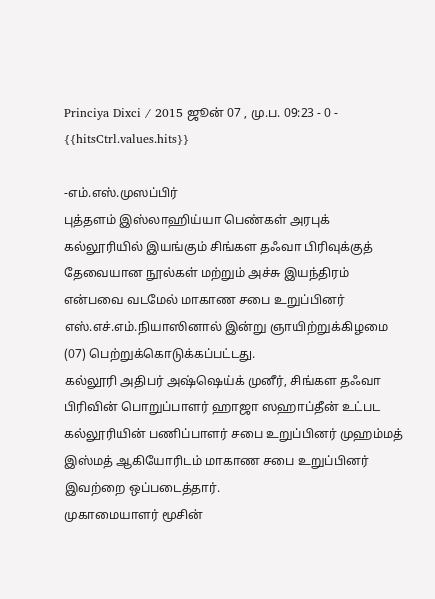Princiya Dixci / 2015 ஜூன் 07 , மு.ப. 09:23 - 0 - {{hitsCtrl.values.hits}}

-எம்.எஸ்.முஸப்பிர்
புத்தளம் இஸ்லாஹிய்யா பெண்கள் அரபுக் கல்லூரியில் இயங்கும் சிங்கள தஃவா பிரிவுக்குத் தேவையான நூல்கள் மற்றும் அச்சு இயந்திரம் என்பவை வடமேல் மாகாண சபை உறுப்பினர் எஸ்.எச்.எம்.நியாஸினால் இன்று ஞாயிற்றுக்கிழமை (07) பெற்றுக்கொடுக்கப்பட்டது.
கல்லூரி அதிபர் அஷ்ஷெய்க் முனீர், சிங்கள தஃவா பிரிவின் பொறுப்பாளர் ஹாஜா ஸஹாப்தீன் உட்பட கல்லூரியின் பணிப்பாளர் சபை உறுப்பினர் முஹம்மத் இஸ்மத் ஆகியோரிடம் மாகாண சபை உறுப்பினர் இவற்றை ஒப்படைத்தார்.
முகாமையாளர் மூசின்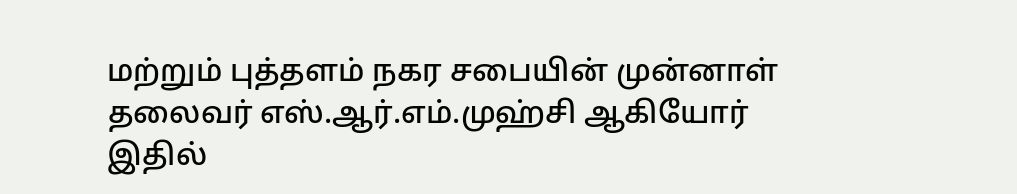மற்றும் புத்தளம் நகர சபையின் முன்னாள் தலைவர் எஸ்.ஆர்.எம்.முஹ்சி ஆகியோர் இதில்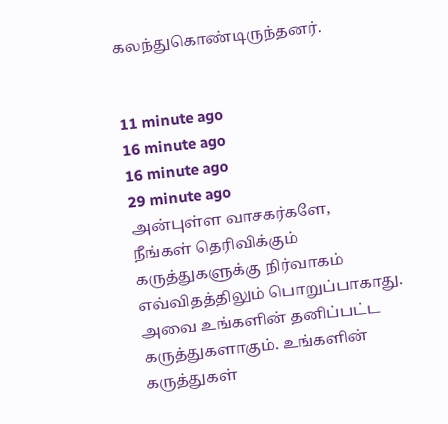கலந்துகொண்டிருந்தனர்.


11 minute ago
16 minute ago
16 minute ago
29 minute ago
அன்புள்ள வாசகர்களே,
நீங்கள் தெரிவிக்கும் கருத்துகளுக்கு நிர்வாகம் எவ்விதத்திலும் பொறுப்பாகாது. அவை உங்களின் தனிப்பட்ட கருத்துகளாகும். உங்களின் கருத்துகள்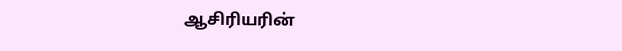ஆசிரியரின்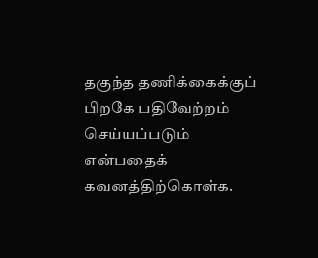தகுந்த தணிக்கைக்குப் பிறகே பதிவேற்றம் செய்யப்படும் என்பதைக் கவனத்திற்கொள்க.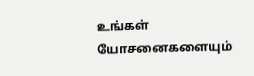உங்கள் யோசனைகளையும்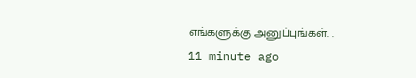எங்களுக்கு அனுப்புங்கள். .
11 minute ago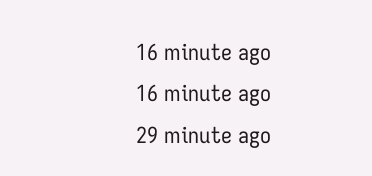16 minute ago
16 minute ago
29 minute ago